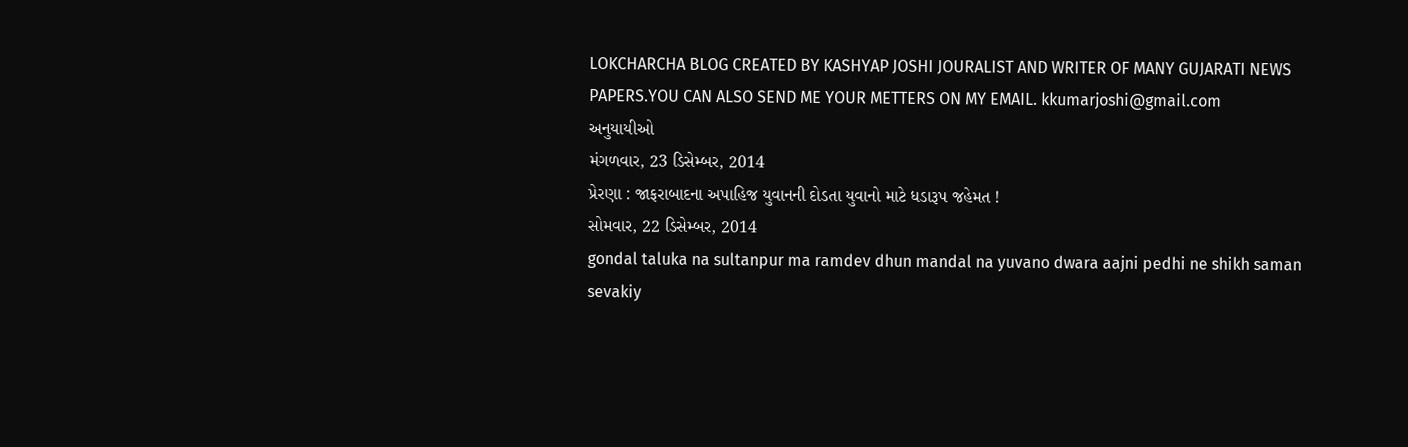LOKCHARCHA BLOG CREATED BY KASHYAP JOSHI JOURALIST AND WRITER OF MANY GUJARATI NEWS PAPERS.YOU CAN ALSO SEND ME YOUR METTERS ON MY EMAIL. kkumarjoshi@gmail.com
અનુયાયીઓ
મંગળવાર, 23 ડિસેમ્બર, 2014
પ્રેરણા : જાફરાબાદના અપાહિજ યુવાનની દોડતા યુવાનો માટે ધડારૂપ જહેમત !
સોમવાર, 22 ડિસેમ્બર, 2014
gondal taluka na sultanpur ma ramdev dhun mandal na yuvano dwara aajni pedhi ne shikh saman sevakiy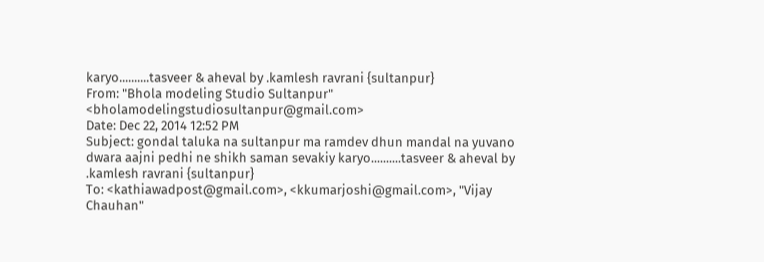karyo..........tasveer & aheval by .kamlesh ravrani {sultanpur}
From: "Bhola modeling Studio Sultanpur" <bholamodelingstudiosultanpur@gmail.com>
Date: Dec 22, 2014 12:52 PM
Subject: gondal taluka na sultanpur ma ramdev dhun mandal na yuvano dwara aajni pedhi ne shikh saman sevakiy karyo..........tasveer & aheval by .kamlesh ravrani {sultanpur}
To: <kathiawadpost@gmail.com>, <kkumarjoshi@gmail.com>, "Vijay Chauhan"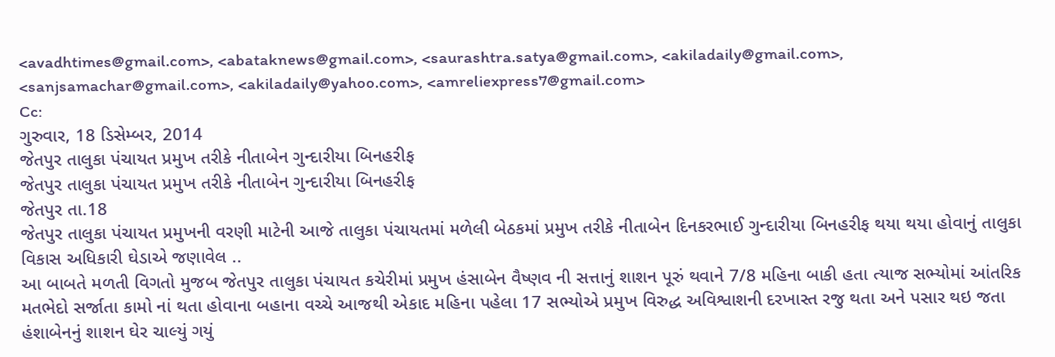<avadhtimes@gmail.com>, <abataknews@gmail.com>, <saurashtra.satya@gmail.com>, <akiladaily@gmail.com>, <sanjsamachar@gmail.com>, <akiladaily@yahoo.com>, <amreliexpress7@gmail.com>
Cc:
ગુરુવાર, 18 ડિસેમ્બર, 2014
જેતપુર તાલુકા પંચાયત પ્રમુખ તરીકે નીતાબેન ગુન્દારીયા બિનહરીફ
જેતપુર તાલુકા પંચાયત પ્રમુખ તરીકે નીતાબેન ગુન્દારીયા બિનહરીફ
જેતપુર તા.18
જેતપુર તાલુકા પંચાયત પ્રમુખની વરણી માટેની આજે તાલુકા પંચાયતમાં મળેલી બેઠકમાં પ્રમુખ તરીકે નીતાબેન દિનકરભાઈ ગુન્દારીયા બિનહરીફ થયા થયા હોવાનું તાલુકા વિકાસ અધિકારી ઘેડાએ જણાવેલ ..
આ બાબતે મળતી વિગતો મુજબ જેતપુર તાલુકા પંચાયત કચેરીમાં પ્રમુખ હંસાબેન વૈષ્ણવ ની સત્તાનું શાશન પૂરું થવાને 7/8 મહિના બાકી હતા ત્યાજ સભ્યોમાં આંતરિક મતભેદો સર્જાતા કામો નાં થતા હોવાના બહાના વચ્ચે આજથી એકાદ મહિના પહેલા 17 સભ્યોએ પ્રમુખ વિરુદ્ધ અવિશ્વાશની દરખાસ્ત રજુ થતા અને પસાર થઇ જતા હંશાબેનનું શાશન ઘેર ચાલ્યું ગયું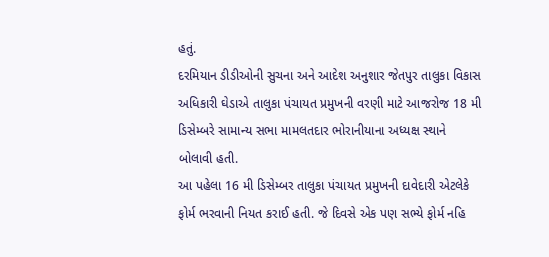હતું.
દરમિયાન ડીડીઓની સુચના અને આદેશ અનુશાર જેતપુર તાલુકા વિકાસ અધિકારી ઘેડાએ તાલુકા પંચાયત પ્રમુખની વરણી માટે આજરોજ 18 મી ડિસેમ્બરે સામાન્ય સભા મામલતદાર ભોરાનીયાના અધ્યક્ષ સ્થાને બોલાવી હતી.
આ પહેલા 16 મી ડિસેમ્બર તાલુકા પંચાયત પ્રમુખની દાવેદારી એટલેકે ફોર્મ ભરવાની નિયત કરાઈ હતી. જે દિવસે એક પણ સભ્યે ફોર્મ નહિ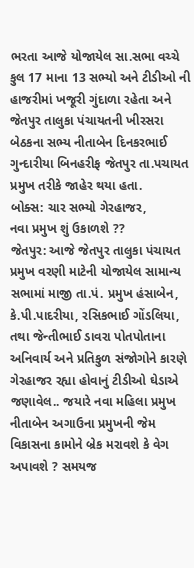ભરતા આજે યોજાયેલ સા.સભા વચ્ચે કુલ 17 માના 13 સભ્યો અને ટીડીઓ ની હાજરીમાં ખજૂરી ગુંદાળા રહેતા અને જેતપુર તાલુકા પંચાયતની ખીરસરા બેઠકના સભ્ય નીતાબેન દિનકરભાઈ ગુન્દારીયા બિનહરીફ જેતપુર તા.પચાયત પ્રમુખ તરીકે જાહેર થયા હતા.
બોક્સ: ચાર સભ્યો ગેરહાજર,
નવા પ્રમુખ શું ઉકાળશે ??
જેતપુર: આજે જેતપુર તાલુકા પંચાયત પ્રમુખ વરણી માટેની યોજાયેલ સામાન્ય સભામાં માજી તા.પં. પ્રમુખ હંસાબેન, કે.પી.પાદરીયા, રસિકભાઈ ગોંડલિયા, તથા જેન્તીભાઈ ડાવરા પોતપોતાના અનિવાર્ય અને પ્રતિકુળ સંજોગોને કારણે ગેરહાજર રહ્યા હોવાનું ટીડીઓ ઘેડાએ જણાવેલ.. જયારે નવા મહિલા પ્રમુખ નીતાબેન અગાઉના પ્રમુખની જેમ વિકાસના કામોને બ્રેક મરાવશે કે વેગ અપાવશે ? સમયજ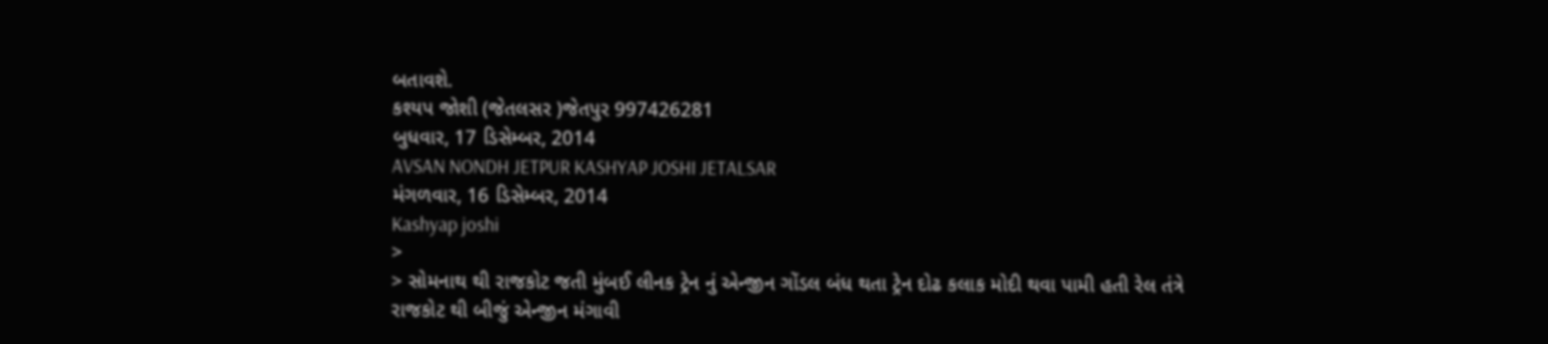બતાવશે.
કશ્યપ જોશી (જેતલસર )જેતપુર 997426281
બુધવાર, 17 ડિસેમ્બર, 2014
AVSAN NONDH JETPUR KASHYAP JOSHI JETALSAR
મંગળવાર, 16 ડિસેમ્બર, 2014
Kashyap joshi
>
> સોમનાથ થી રાજકોટ જતી મુંબઈ લીનક ટ્રેન નું એન્જીન ગોંડલ બંધ થતા ટ્રેન દોઢ કલાક મોદી થવા પામી હતી રેલ તંત્રે રાજકોટ થી બીજું એન્જીન મંગાવી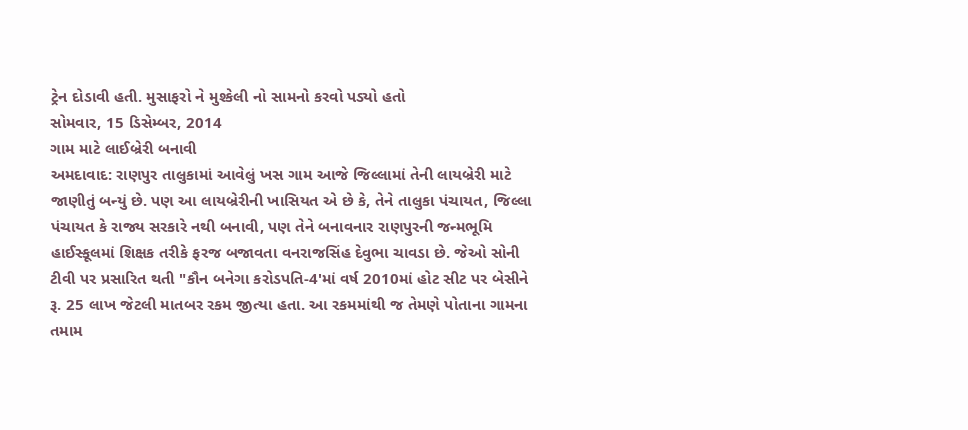ટ્રેન દોડાવી હતી. મુસાફરો ને મુશ્કેલી નો સામનો કરવો પડ્યો હતો
સોમવાર, 15 ડિસેમ્બર, 2014
ગામ માટે લાઈબ્રેરી બનાવી
અમદાવાદ: રાણપુર તાલુકામાં આવેલું ખસ ગામ આજે જિલ્લામાં તેની લાયબ્રેરી માટે જાણીતું બન્યું છે. પણ આ લાયબ્રેરીની ખાસિયત એ છે કે, તેને તાલુકા પંચાયત, જિલ્લા પંચાયત કે રાજ્ય સરકારે નથી બનાવી, પણ તેને બનાવનાર રાણપુરની જન્મભૂમિ હાઈસ્કૂલમાં શિક્ષક તરીકે ફરજ બજાવતા વનરાજસિંહ દેવુભા ચાવડા છે. જેઓ સોની ટીવી પર પ્રસારિત થતી "કૌન બનેગા કરોડપતિ-4'માં વર્ષ 2010માં હોટ સીટ પર બેસીને રૂ. 25 લાખ જેટલી માતબર રકમ જીત્યા હતા. આ રકમમાંથી જ તેમણે પોતાના ગામના તમામ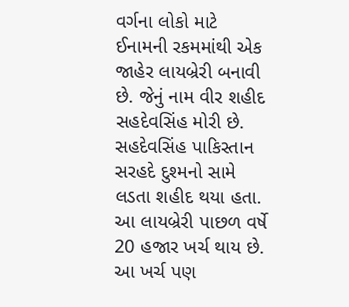વર્ગના લોકો માટે ઈનામની રકમમાંથી એક જાહેર લાયબ્રેરી બનાવી છે. જેનું નામ વીર શહીદ સહદેવસિંહ મોરી છે. સહદેવસિંહ પાકિસ્તાન સરહદે દુશ્મનો સામે લડતા શહીદ થયા હતા. આ લાયબ્રેરી પાછળ વર્ષે 20 હજાર ખર્ચ થાય છે. આ ખર્ચ પણ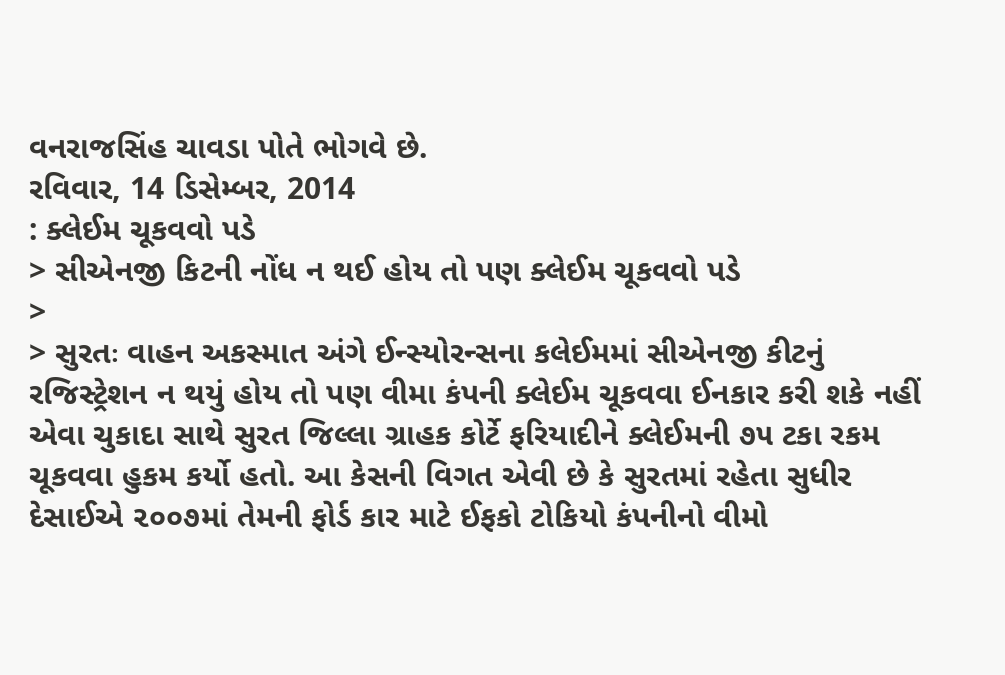વનરાજસિંહ ચાવડા પોતે ભોગવે છે.
રવિવાર, 14 ડિસેમ્બર, 2014
: ક્લેઈમ ચૂકવવો પડે
> સીએનજી કિટની નોંધ ન થઈ હોય તો પણ ક્લેઈમ ચૂકવવો પડે
>
> સુરતઃ વાહન અકસ્માત અંગે ઈન્સ્યોરન્સના કલેઈમમાં સીએનજી કીટનું રજિસ્ટ્રેશન ન થયું હોય તો પણ વીમા કંપની ક્લેઈમ ચૂકવવા ઈનકાર કરી શકે નહીં એવા ચુકાદા સાથે સુરત જિલ્લા ગ્રાહક કોર્ટે ફરિયાદીને ક્લેઈમની ૭૫ ટકા રકમ ચૂકવવા હુકમ કર્યો હતો. આ કેસની વિગત એવી છે કે સુરતમાં રહેતા સુધીર દેસાઈએ ૨૦૦૭માં તેમની ફોર્ડ કાર માટે ઈફકો ટોકિયો કંપનીનો વીમો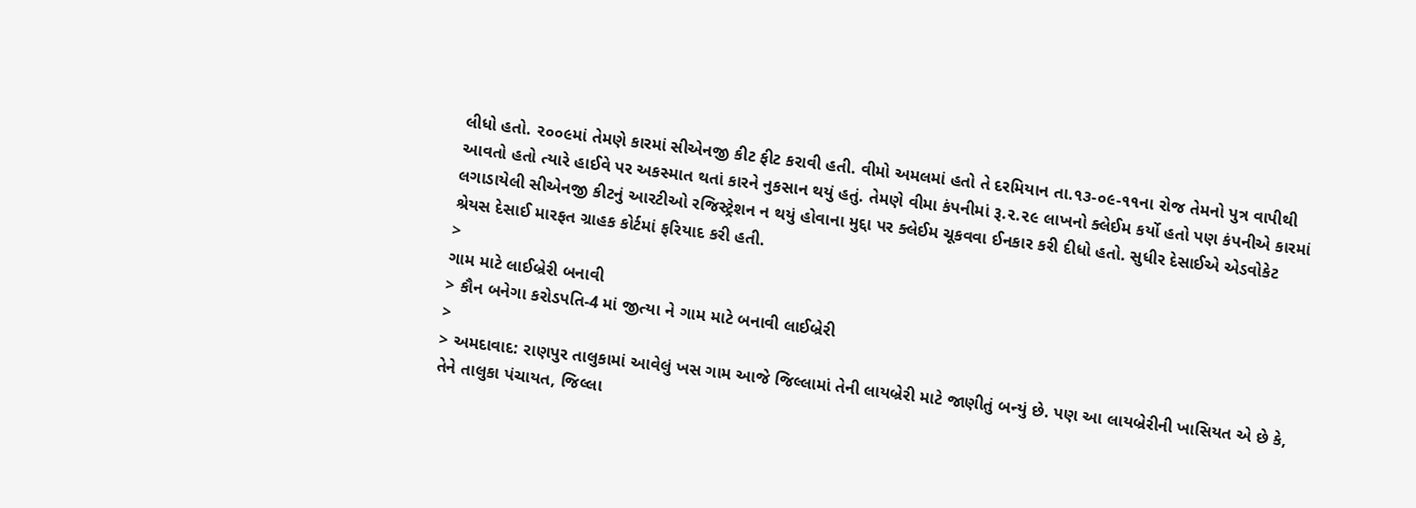લીધો હતો. ૨૦૦૯માં તેમણે કારમાં સીએનજી કીટ ફીટ કરાવી હતી. વીમો અમલમાં હતો તે દરમિયાન તા.૧૩-૦૯-૧૧ના રોજ તેમનો પુત્ર વાપીથી આવતો હતો ત્યારે હાઈવે પર અકસ્માત થતાં કારને નુકસાન થયું હતું. તેમણે વીમા કંપનીમાં રૂ.૨.૨૯ લાખનો ક્લેઈમ કર્યો હતો પણ કંપનીએ કારમાં લગાડાયેલી સીએનજી કીટનું આરટીઓ રજિસ્ટ્રેશન ન થયું હોવાના મુદ્દા પર ક્લેઈમ ચૂકવવા ઈનકાર કરી દીધો હતો. સુધીર દેસાઈએ એડવોકેટ શ્રેયસ દેસાઈ મારફત ગ્રાહક કોર્ટમાં ફરિયાદ કરી હતી.
>
ગામ માટે લાઈબ્રેરી બનાવી
> કૌન બનેગા કરોડપતિ-4 માં જીત્યા ને ગામ માટે બનાવી લાઈબ્રેરી
>
> અમદાવાદ: રાણપુર તાલુકામાં આવેલું ખસ ગામ આજે જિલ્લામાં તેની લાયબ્રેરી માટે જાણીતું બન્યું છે. પણ આ લાયબ્રેરીની ખાસિયત એ છે કે, તેને તાલુકા પંચાયત, જિલ્લા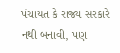પંચાયત કે રાજ્ય સરકારે નથી બનાવી, પણ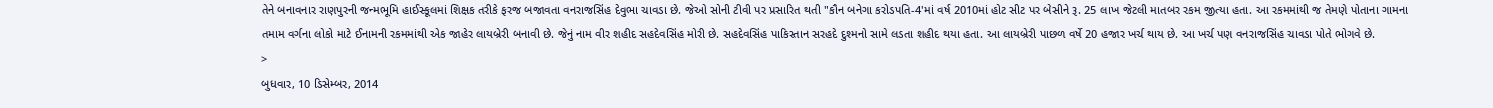તેને બનાવનાર રાણપુરની જન્મભૂમિ હાઈસ્કૂલમાં શિક્ષક તરીકે ફરજ બજાવતા વનરાજસિંહ દેવુભા ચાવડા છે. જેઓ સોની ટીવી પર પ્રસારિત થતી "કૌન બનેગા કરોડપતિ-4'માં વર્ષ 2010માં હોટ સીટ પર બેસીને રૂ. 25 લાખ જેટલી માતબર રકમ જીત્યા હતા. આ રકમમાંથી જ તેમણે પોતાના ગામના તમામ વર્ગના લોકો માટે ઈનામની રકમમાંથી એક જાહેર લાયબ્રેરી બનાવી છે. જેનું નામ વીર શહીદ સહદેવસિંહ મોરી છે. સહદેવસિંહ પાકિસ્તાન સરહદે દુશ્મનો સામે લડતા શહીદ થયા હતા. આ લાયબ્રેરી પાછળ વર્ષે 20 હજાર ખર્ચ થાય છે. આ ખર્ચ પણ વનરાજસિંહ ચાવડા પોતે ભોગવે છે.
>
બુધવાર, 10 ડિસેમ્બર, 2014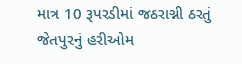માત્ર 10 રૂપરડીમાં જઠરાગ્ની ઠરતું જેતપુરનું હરીઓમ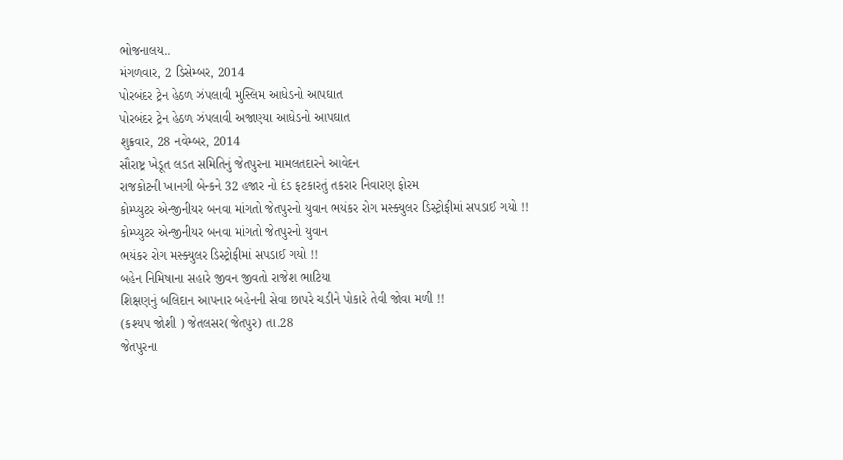ભોજનાલય..
મંગળવાર, 2 ડિસેમ્બર, 2014
પોરબંદર ટ્રેન હેઠળ ઝંપલાવી મુસ્લિમ આધેડનો આપઘાત
પોરબંદર ટ્રેન હેઠળ ઝંપલાવી અજાણ્યા આધેડનો આપઘાત
શુક્રવાર, 28 નવેમ્બર, 2014
સૌરાષ્ટ્ર ખેડૂત લડત સમિતિનું જેતપુરના મામલતદારને આવેદન
રાજકોટની ખાનગી બેન્કને 32 હજાર નો દંડ ફટકારતું તકરાર નિવારણ ફોરમ
કોમ્પ્યુટર એન્જીનીયર બનવા માંગતો જેતપુરનો યુવાન ભયંકર રોગ મસ્ક્યુલર ડિસ્ટ્રોફીમાં સપડાઈ ગયો !!
કોમ્પ્યુટર એન્જીનીયર બનવા માંગતો જેતપુરનો યુવાન
ભયંકર રોગ મસ્ક્યુલર ડિસ્ટ્રોફીમાં સપડાઈ ગયો !!
બહેન નિમિષાના સહારે જીવન જીવતો રાજેશ ભાટિયા
શિક્ષણનું બલિદાન આપનાર બહેનની સેવા છાપરે ચડીને પોકારે તેવી જોવા મળી !!
(કશ્યપ જોશી ) જેતલસર(જેતપુર) તા.28
જેતપુરના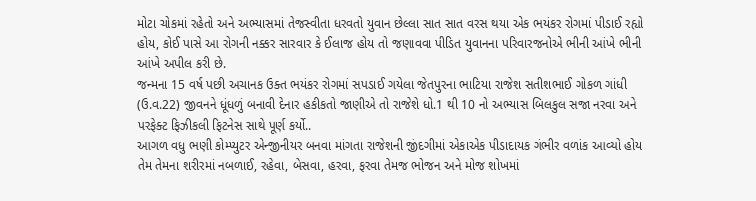મોટા ચોકમાં રહેતો અને અભ્યાસમાં તેજસ્વીતા ધરવતો યુવાન છેલ્લા સાત સાત વરસ થયા એક ભયંકર રોગમાં પીડાઈ રહ્યો હોય, કોઈ પાસે આ રોગની નક્કર સારવાર કે ઈલાજ હોય તો જણાવવા પીડિત યુવાનના પરિવારજનોએ ભીની આંખે ભીની આંખે અપીલ કરી છે.
જન્મના 15 વર્ષ પછી અચાનક ઉક્ત ભયંકર રોગમાં સપડાઈ ગયેલા જેતપુરના ભાટિયા રાજેશ સતીશભાઈ ગોકળ ગાંધી (ઉ.વ.22) જીવનને ધૂંધળું બનાવી દેનાર હકીકતો જાણીએ તો રાજેશે ધો.1 થી 10 નો અભ્યાસ બિલકુલ સજા નરવા અને પરફેક્ટ ફિઝીકલી ફિટનેસ સાથે પૂર્ણ કર્યો..
આગળ વધુ ભણી કોમ્પ્યુટર એન્જીનીયર બનવા માંગતા રાજેશની જીંદગીમાં એકાએક પીડાદાયક ગંભીર વળાંક આવ્યો હોય તેમ તેમના શરીરમાં નબળાઈ, રહેવા, બેસવા, હરવા, ફરવા તેમજ ભોજન અને મોજ શોખમાં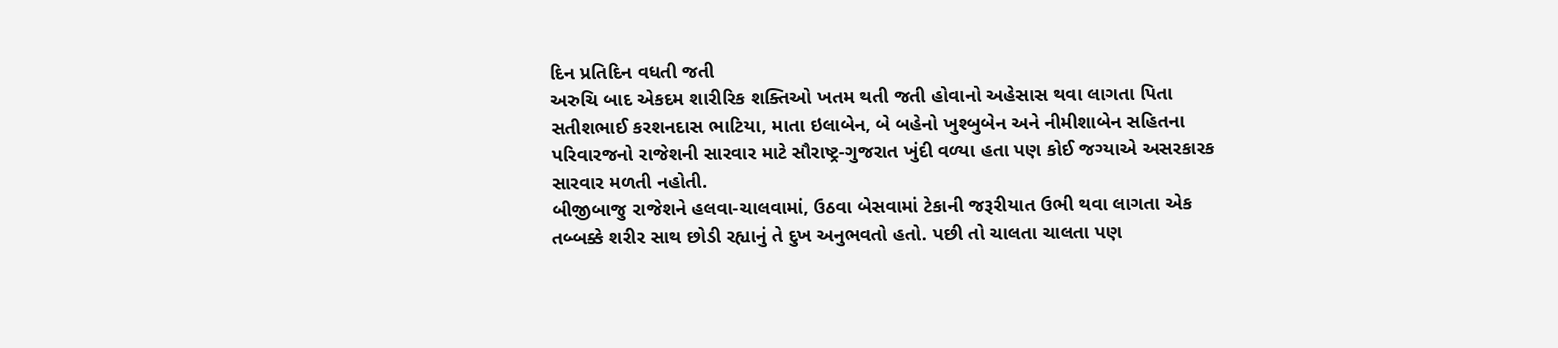દિન પ્રતિદિન વધતી જતી
અરુચિ બાદ એકદમ શારીરિક શક્તિઓ ખતમ થતી જતી હોવાનો અહેસાસ થવા લાગતા પિતા સતીશભાઈ કરશનદાસ ભાટિયા, માતા ઇલાબેન, બે બહેનો ખુશ્બુબેન અને નીમીશાબેન સહિતના પરિવારજનો રાજેશની સારવાર માટે સૌરાષ્ટ્ર-ગુજરાત ખુંદી વળ્યા હતા પણ કોઈ જગ્યાએ અસરકારક સારવાર મળતી નહોતી.
બીજીબાજુ રાજેશને હલવા-ચાલવામાં, ઉઠવા બેસવામાં ટેકાની જરૂરીયાત ઉભી થવા લાગતા એક તબ્બક્કે શરીર સાથ છોડી રહ્યાનું તે દુખ અનુભવતો હતો. પછી તો ચાલતા ચાલતા પણ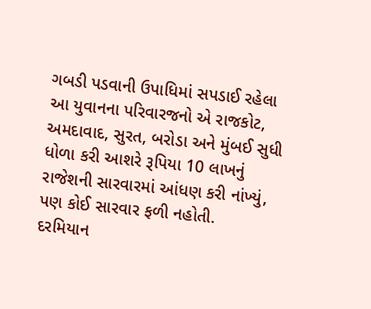ગબડી પડવાની ઉપાધિમાં સપડાઈ રહેલા આ યુવાનના પરિવારજનો એ રાજકોટ, અમદાવાદ, સુરત, બરોડા અને મુંબઈ સુધી ધોળા કરી આશરે રૂપિયા 10 લાખનું રાજેશની સારવારમાં આંધણ કરી નાંખ્યું, પણ કોઈ સારવાર ફળી નહોતી.
દરમિયાન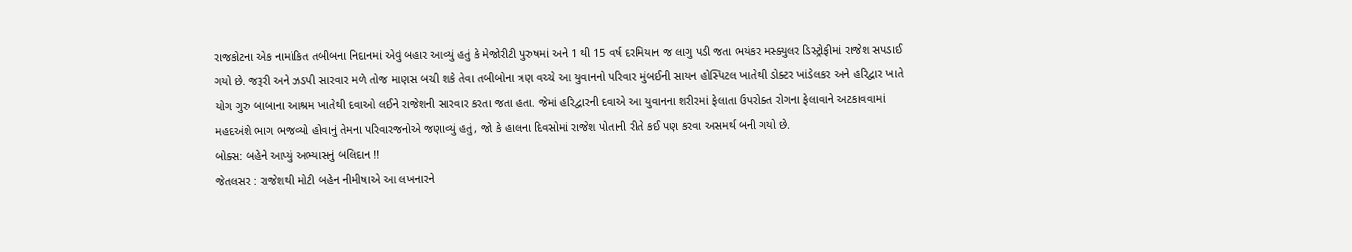રાજકોટના એક નામાંકિત તબીબના નિદાનમાં એવું બહાર આવ્યું હતું કે મેજોરીટી પુરુષમાં અને 1 થી 15 વર્ષ દરમિયાન જ લાગુ પડી જતા ભયંકર મસ્ક્યુલર ડિસ્ટ્રોફીમાં રાજેશ સપડાઈ ગયો છે. જરૂરી અને ઝડપી સારવાર મળે તોજ માણસ બચી શકે તેવા તબીબોના ત્રણ વચ્ચે આ યુવાનનો પરિવાર મુંબઈની સાયન હોસ્પિટલ ખાતેથી ડોક્ટર ખાંડેલકર અને હરિદ્વાર ખાતે યોગ ગુરુ બાબાના આશ્રમ ખાતેથી દવાઓ લઈને રાજેશની સારવાર કરતા જતા હતા. જેમાં હરિદ્વારની દવાએ આ યુવાનના શરીરમાં ફેલાતા ઉપરોક્ત રોગના ફેલાવાને અટકાવવામાં મહદઅંશે ભાગ ભજવ્યો હોવાનું તેમના પરિવારજનોએ જણાવ્યું હતું, જો કે હાલના દિવસોમાં રાજેશ પોતાની રીતે કઈ પણ કરવા અસમર્થ બની ગયો છે.
બોક્સ: બહેને આપ્યું અભ્યાસનું બલિદાન !!
જેતલસર : રાજેશથી મોટી બહેન નીમીષાએ આ લખનારને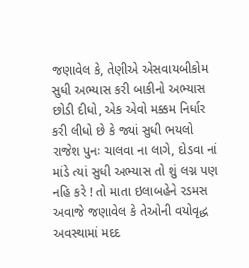જણાવેલ કે, તેણીએ એસવાયબીકોમ સુધી અભ્યાસ કરી બાકીનો અભ્યાસ છોડી દીધો, એક એવો મક્કમ નિર્ધાર કરી લીધો છે કે જ્યાં સુધી ભયલો રાજેશ પુનઃ ચાલવા ના લાગે, દોડવા નાં માંડે ત્યાં સુધી અભ્યાસ તો શું લગ્ન પણ નહિ કરે ! તો માતા ઇલાબહેને રડમસ અવાજે જણાવેલ કે તેઓની વયોવૃદ્ધ અવસ્થામાં મદદ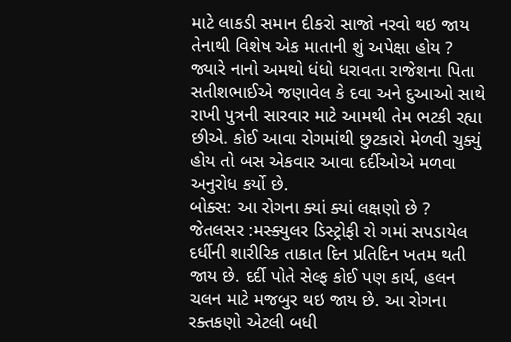માટે લાકડી સમાન દીકરો સાજો નરવો થઇ જાય તેનાથી વિશેષ એક માતાની શું અપેક્ષા હોય ? જ્યારે નાનો અમથો ધંધો ધરાવતા રાજેશના પિતા સતીશભાઈએ જણાવેલ કે દવા અને દુઆઓ સાથે રાખી પુત્રની સારવાર માટે આમથી તેમ ભટકી રહ્યા છીએ. કોઈ આવા રોગમાંથી છુટકારો મેળવી ચુક્યું હોય તો બસ એકવાર આવા દર્દીઓએ મળવા અનુરોધ કર્યો છે.
બોક્સ: આ રોગના ક્યાં ક્યાં લક્ષણો છે ?
જેતલસર :મસ્ક્યુલર ડિસ્ટ્રોફી રો ગમાં સપડાયેલ દર્ધીની શારીરિક તાકાત દિન પ્રતિદિન ખતમ થતી જાય છે. દર્દી પોતે સેલ્ફ કોઈ પણ કાર્ય, હલન ચલન માટે મજબુર થઇ જાય છે. આ રોગના રક્તકણો એટલી બધી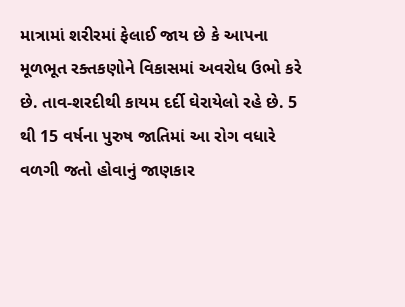માત્રામાં શરીરમાં ફેલાઈ જાય છે કે આપના મૂળભૂત રક્તકણોને વિકાસમાં અવરોધ ઉભો કરે છે. તાવ-શરદીથી કાયમ દર્દી ઘેરાયેલો રહે છે. 5 થી 15 વર્ષના પુરુષ જાતિમાં આ રોગ વધારે વળગી જતો હોવાનું જાણકાર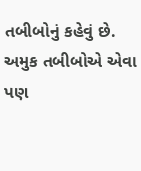તબીબોનું કહેવું છે. અમુક તબીબોએ એવા પણ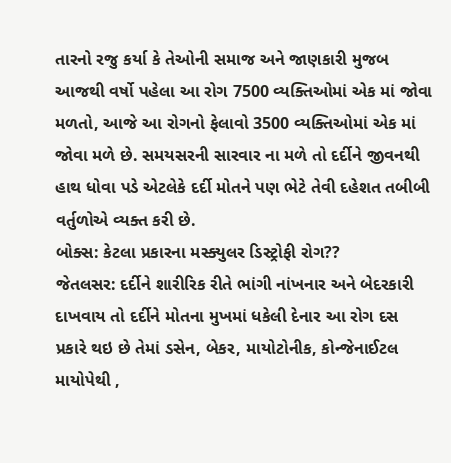તારનો રજુ કર્યા કે તેઓની સમાજ અને જાણકારી મુજબ આજથી વર્ષો પહેલા આ રોગ 7500 વ્યક્તિઓમાં એક માં જોવા મળતો, આજે આ રોગનો ફેલાવો 3500 વ્યક્તિઓમાં એક માં જોવા મળે છે. સમયસરની સારવાર ના મળે તો દર્દીને જીવનથી હાથ ધોવા પડે એટલેકે દર્દી મોતને પણ ભેટે તેવી દહેશત તબીબી વર્તુળોએ વ્યક્ત કરી છે.
બોક્સ: કેટલા પ્રકારના મસ્ક્યુલર ડિસ્ટ્રોફી રોગ??
જેતલસર: દર્દીને શારીરિક રીતે ભાંગી નાંખનાર અને બેદરકારી દાખવાય તો દર્દીને મોતના મુખમાં ધકેલી દેનાર આ રોગ દસ પ્રકારે થઇ છે તેમાં ડસેન, બેકર, માયોટોનીક, કોન્જેનાઈટલ માયોપેથી ,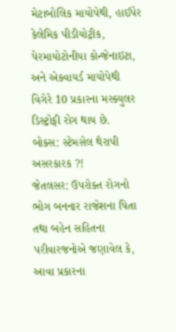મેટાબોલિક માયોપેથી, હાઈપેર કેલેમિક પીડીયોટ્રીક, પેરમાયોટોનીયા કોન્જેનાઇટા, અને એક્વાયર્ડ માયોપેથી વિગેરે 10 પ્રકારના મસ્ક્યુલર ડિસ્ટ્રોફી રોગ થાય છે.
બોક્સ: સ્ટેમસેલ થેરાપી અસરકારક ?!
જેતલસર: ઉપરોક્ત રોગનો ભોગ બનનાર રાજેશના પિતા તથા બહેન સહિતના પરીવારજનોએ જણાવેલ કે, આવા પ્રકારના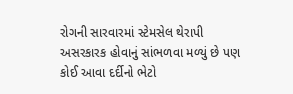રોગની સારવારમાં સ્ટેમસેલ થેરાપી અસરકારક હોવાનું સાંભળવા મળ્યું છે પણ કોઈ આવા દર્દીનો ભેટો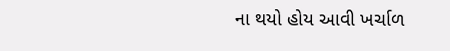ના થયો હોય આવી ખર્ચાળ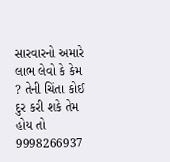સારવારનો અમારે લાભ લેવો કે કેમ ? તેની ચિંતા કોઈ દુર કરી શકે તેમ હોય તો 9998266937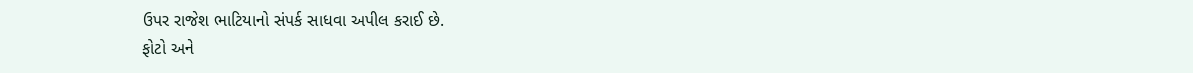ઉપર રાજેશ ભાટિયાનો સંપર્ક સાધવા અપીલ કરાઈ છે.
ફોટો અને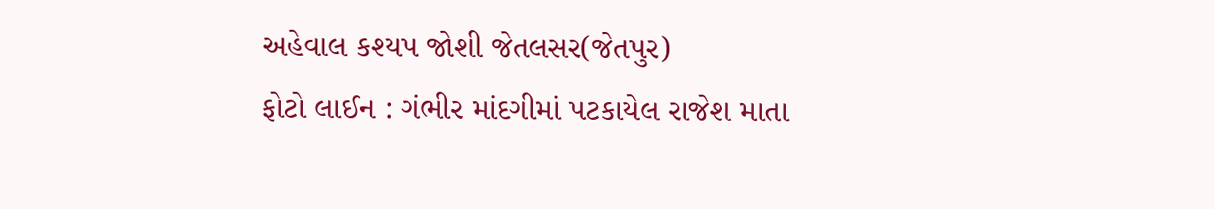અહેવાલ કશ્યપ જોશી જેતલસર(જેતપુર)
ફોટો લાઈન : ગંભીર માંદગીમાં પટકાયેલ રાજેશ માતા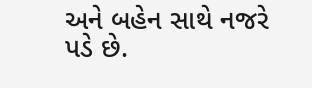અને બહેન સાથે નજરે પડે છે.